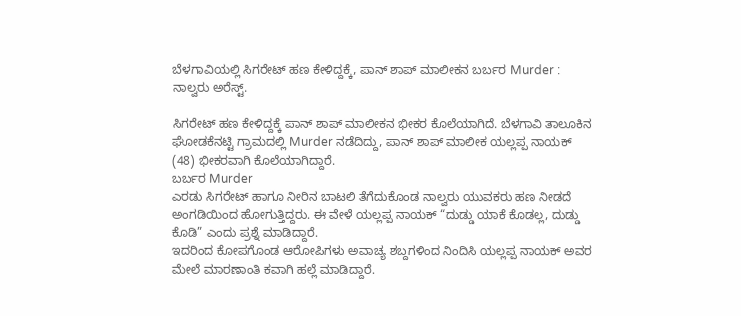ಬೆಳಗಾವಿಯಲ್ಲಿ ಸಿಗರೇಟ್ ಹಣ ಕೇಳಿದ್ದಕ್ಕೆ, ಪಾನ್ ಶಾಪ್ ಮಾಲೀಕನ ಬರ್ಬರ Murder : ನಾಲ್ವರು ಅರೆಸ್ಟ್.

ಸಿಗರೇಟ್ ಹಣ ಕೇಳಿದ್ದಕ್ಕೆ ಪಾನ್ ಶಾಪ್ ಮಾಲೀಕನ ಭೀಕರ ಕೊಲೆಯಾಗಿದೆ. ಬೆಳಗಾವಿ ತಾಲೂಕಿನ ಘೋಡಕೆನಟ್ಟಿ ಗ್ರಾಮದಲ್ಲಿ Murder ನಡೆದಿದ್ದು, ಪಾನ್ ಶಾಪ್ ಮಾಲೀಕ ಯಲ್ಲಪ್ಪ ನಾಯಕ್ (48) ಭೀಕರವಾಗಿ ಕೊಲೆಯಾಗಿದ್ದಾರೆ.
ಬರ್ಬರ Murder
ಎರಡು ಸಿಗರೇಟ್ ಹಾಗೂ ನೀರಿನ ಬಾಟಲಿ ತೆಗೆದುಕೊಂಡ ನಾಲ್ವರು ಯುವಕರು ಹಣ ನೀಡದೆ ಅಂಗಡಿಯಿಂದ ಹೋಗುತ್ತಿದ್ದರು. ಈ ವೇಳೆ ಯಲ್ಲಪ್ಪ ನಾಯಕ್ “ದುಡ್ಡು ಯಾಕೆ ಕೊಡಲ್ಲ, ದುಡ್ಡು ಕೊಡಿ” ಎಂದು ಪ್ರಶ್ನೆ ಮಾಡಿದ್ದಾರೆ.
ಇದರಿಂದ ಕೋಪಗೊಂಡ ಆರೋಪಿಗಳು ಅವಾಚ್ಯ ಶಬ್ದಗಳಿಂದ ನಿಂದಿಸಿ ಯಲ್ಲಪ್ಪ ನಾಯಕ್ ಅವರ ಮೇಲೆ ಮಾರಣಾಂತಿ ಕವಾಗಿ ಹಲ್ಲೆ ಮಾಡಿದ್ದಾರೆ.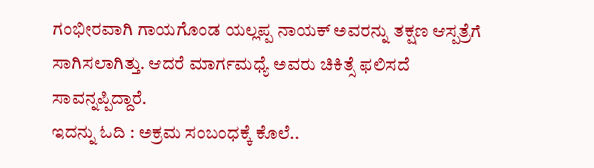ಗಂಭೀರವಾಗಿ ಗಾಯಗೊಂಡ ಯಲ್ಲಪ್ಪ ನಾಯಕ್ ಅವರನ್ನು ತಕ್ಷಣ ಆಸ್ಪತ್ರೆಗೆ ಸಾಗಿಸಲಾಗಿತ್ತು. ಆದರೆ ಮಾರ್ಗಮಧ್ಯೆ ಅವರು ಚಿಕಿತ್ಸೆ ಫಲಿಸದೆ ಸಾವನ್ನಪ್ಪಿದ್ದಾರೆ.
ಇದನ್ನು ಓದಿ : ಅಕ್ರಮ ಸಂಬಂಧಕ್ಕೆ ಕೊಲೆ..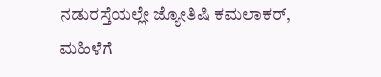ನಡುರಸ್ತೆಯಲ್ಲೇ ಜ್ಯೋತಿಷಿ ಕಮಲಾಕರ್, ಮಹಿಳೆಗೆ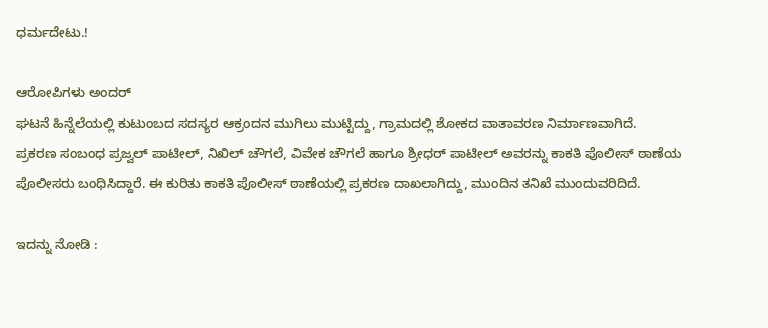ಧರ್ಮದೇಟು.!

ಆರೋಪಿಗಳು ಅಂದರ್
ಘಟನೆ ಹಿನ್ನೆಲೆಯಲ್ಲಿ ಕುಟುಂಬದ ಸದಸ್ಯರ ಆಕ್ರಂದನ ಮುಗಿಲು ಮುಟ್ಟಿದ್ದು, ಗ್ರಾಮದಲ್ಲಿ ಶೋಕದ ವಾತಾವರಣ ನಿರ್ಮಾಣವಾಗಿದೆ.
ಪ್ರಕರಣ ಸಂಬಂಧ ಪ್ರಜ್ವಲ್ ಪಾಟೀಲ್, ನಿಖಿಲ್ ಚೌಗಲೆ, ವಿವೇಕ ಚೌಗಲೆ ಹಾಗೂ ಶ್ರೀಧರ್ ಪಾಟೀಲ್ ಅವರನ್ನು ಕಾಕತಿ ಪೊಲೀಸ್ ಠಾಣೆಯ ಪೊಲೀಸರು ಬಂಧಿಸಿದ್ದಾರೆ. ಈ ಕುರಿತು ಕಾಕತಿ ಪೊಲೀಸ್ ಠಾಣೆಯಲ್ಲಿ ಪ್ರಕರಣ ದಾಖಲಾಗಿದ್ದು, ಮುಂದಿನ ತನಿಖೆ ಮುಂದುವರಿದಿದೆ.

ಇದನ್ನು ನೋಡಿ :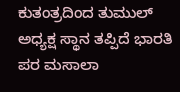ಕುತಂತ್ರದಿಂದ ತುಮುಲ್ ಅಧ್ಯಕ್ಷ ಸ್ಥಾನ ತಪ್ಪಿದೆ ಭಾರತಿ ಪರ ಮಸಾಲಾ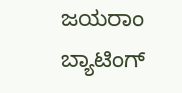ಜಯರಾಂ ಬ್ಯಾಟಿಂಗ್